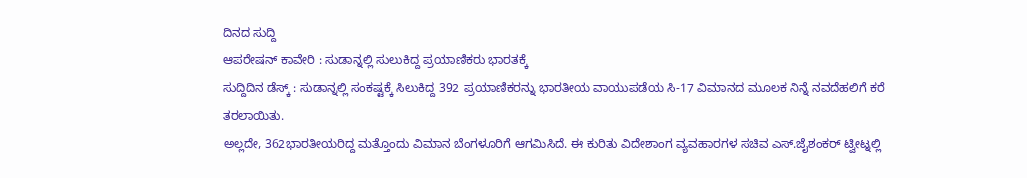ದಿನದ ಸುದ್ದಿ
ಆಪರೇಷನ್ ಕಾವೇರಿ : ಸುಡಾನ್ನಲ್ಲಿ ಸುಲುಕಿದ್ದ ಪ್ರಯಾಣಿಕರು ಭಾರತಕ್ಕೆ
ಸುದ್ದಿದಿನ ಡೆಸ್ಕ್ : ಸುಡಾನ್ನಲ್ಲಿ ಸಂಕಷ್ಟಕ್ಕೆ ಸಿಲುಕಿದ್ದ 392 ಪ್ರಯಾಣಿಕರನ್ನು ಭಾರತೀಯ ವಾಯುಪಡೆಯ ಸಿ-17 ವಿಮಾನದ ಮೂಲಕ ನಿನ್ನೆ ನವದೆಹಲಿಗೆ ಕರೆ ತರಲಾಯಿತು.
ಅಲ್ಲದೇ, 362ಭಾರತೀಯರಿದ್ದ ಮತ್ತೊಂದು ವಿಮಾನ ಬೆಂಗಳೂರಿಗೆ ಆಗಮಿಸಿದೆ. ಈ ಕುರಿತು ವಿದೇಶಾಂಗ ವ್ಯವಹಾರಗಳ ಸಚಿವ ಎಸ್.ಜೈಶಂಕರ್ ಟ್ವೀಟ್ನಲ್ಲಿ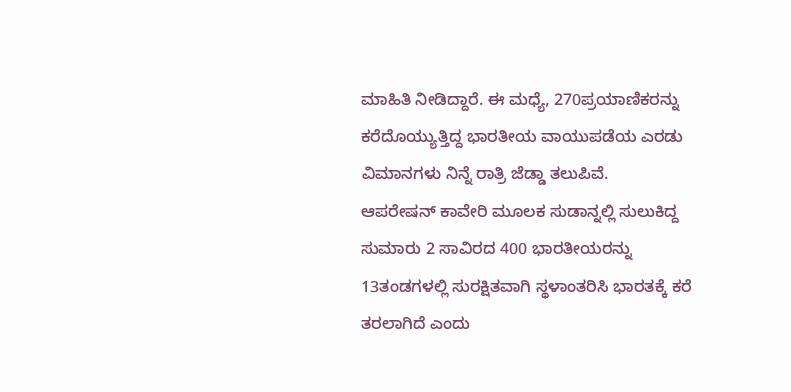ಮಾಹಿತಿ ನೀಡಿದ್ದಾರೆ. ಈ ಮಧ್ಯೆ, 270ಪ್ರಯಾಣಿಕರನ್ನು ಕರೆದೊಯ್ಯುತ್ತಿದ್ದ ಭಾರತೀಯ ವಾಯುಪಡೆಯ ಎರಡು ವಿಮಾನಗಳು ನಿನ್ನೆ ರಾತ್ರಿ ಜೆಡ್ಡಾ ತಲುಪಿವೆ.
ಆಪರೇಷನ್ ಕಾವೇರಿ ಮೂಲಕ ಸುಡಾನ್ನಲ್ಲಿ ಸುಲುಕಿದ್ದ ಸುಮಾರು 2 ಸಾವಿರದ 400 ಭಾರತೀಯರನ್ನು 13ತಂಡಗಳಲ್ಲಿ ಸುರಕ್ಷಿತವಾಗಿ ಸ್ಥಳಾಂತರಿಸಿ ಭಾರತಕ್ಕೆ ಕರೆ ತರಲಾಗಿದೆ ಎಂದು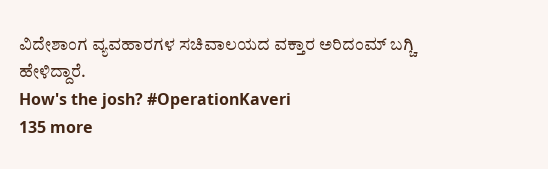ವಿದೇಶಾಂಗ ವ್ಯವಹಾರಗಳ ಸಚಿವಾಲಯದ ವಕ್ತಾರ ಅರಿದಂಮ್ ಬಗ್ಚಿ ಹೇಳಿದ್ದಾರೆ.
How's the josh? #OperationKaveri
135 more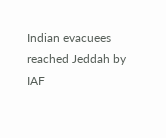Indian evacuees reached Jeddah by IAF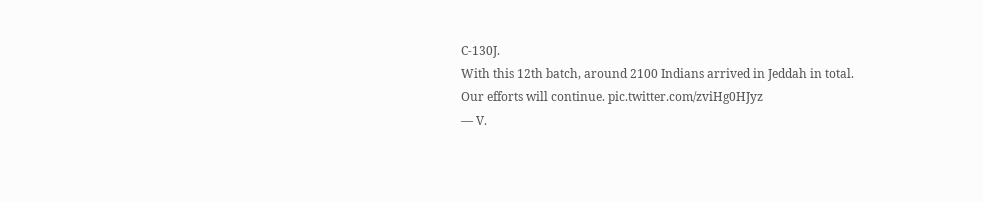C-130J.
With this 12th batch, around 2100 Indians arrived in Jeddah in total.
Our efforts will continue. pic.twitter.com/zviHg0HJyz
— V.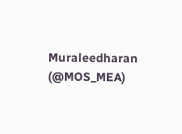Muraleedharan (@MOS_MEA)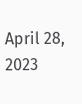April 28, 2023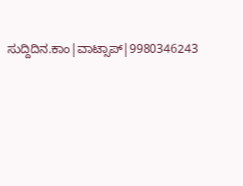ಸುದ್ದಿದಿನ.ಕಾಂ|ವಾಟ್ಸಾಪ್|9980346243